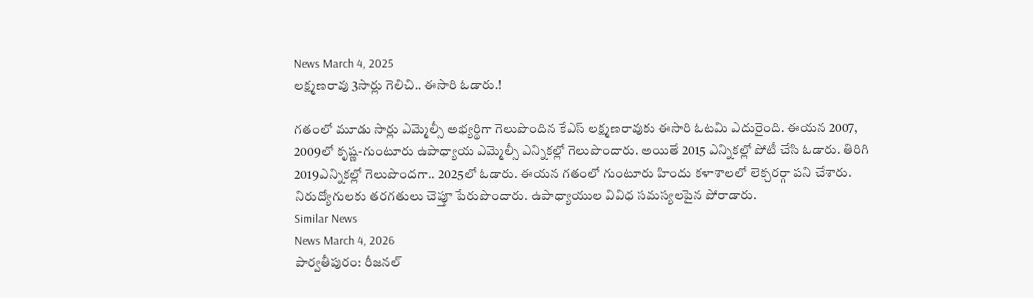News March 4, 2025
లక్ష్మణరావు 3సార్లు గెలిచి.. ఈసారి ఓడారు.!

గతంలో మూడు సార్లు ఎమ్మెల్సీ అభ్యర్థిగా గెలుపొందిన కేఎస్ లక్ష్మణరావుకు ఈసారి ఓటమి ఎదురైంది. ఈయన 2007, 2009లో కృష్ణ-గుంటూరు ఉపాధ్యాయ ఎమ్మెల్సీ ఎన్నికల్లో గెలుపొందారు. అయితే 2015 ఎన్నికల్లో పోటీ చేసి ఓడారు. తిరిగి 2019ఎన్నికల్లో గెలుపొందగా.. 2025లో ఓడారు. ఈయన గతంలో గుంటూరు హిందు కళాశాలలో లెక్చరర్గా పని చేశారు. నిరుద్యోగులకు తరగతులు చెప్తూ పేరుపొందారు. ఉపాధ్యాయుల వివిధ సమస్యలపైన పోరాడారు.
Similar News
News March 4, 2026
పార్వతీపురం: రీజనల్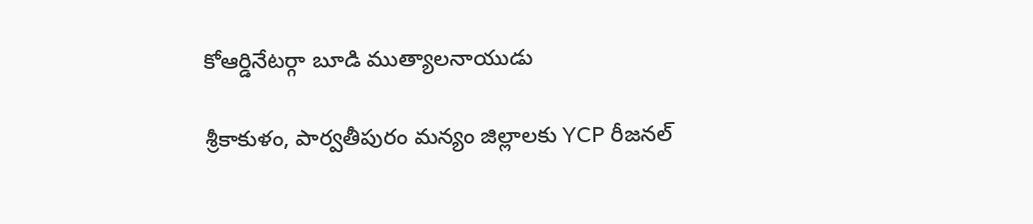కోఆర్డినేటర్గా బూడి ముత్యాలనాయుడు

శ్రీకాకుళం, పార్వతీపురం మన్యం జిల్లాలకు YCP రీజనల్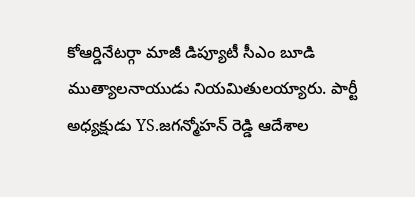కోఆర్డినేటర్గా మాజీ డిప్యూటీ సీఎం బూడి ముత్యాలనాయుడు నియమితులయ్యారు. పార్టీ అధ్యక్షుడు YS.జగన్మోహన్ రెడ్డి ఆదేశాల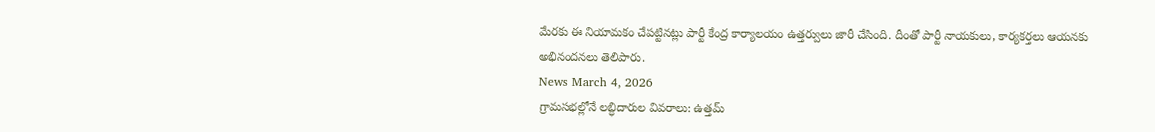మేరకు ఈ నియామకం చేపట్టినట్లు పార్టీ కేంద్ర కార్యాలయం ఉత్తర్వులు జారీ చేసింది. దీంతో పార్టీ నాయకులు, కార్యకర్తలు ఆయనకు అభినందనలు తెలిపారు.
News March 4, 2026
గ్రామసభల్లోనే లబ్ధిదారుల వివరాలు: ఉత్తమ్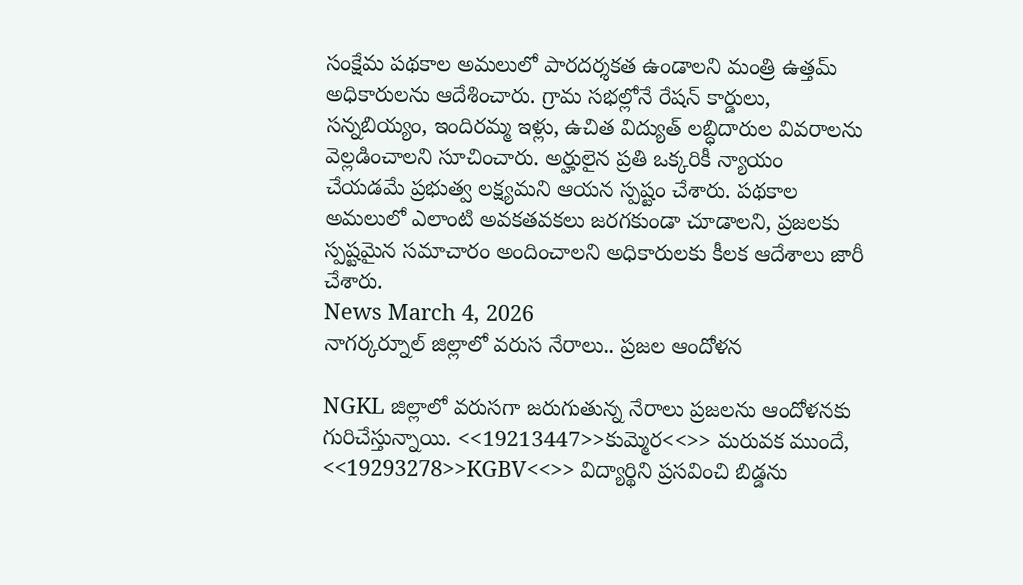సంక్షేమ పథకాల అమలులో పారదర్శకత ఉండాలని మంత్రి ఉత్తమ్ అధికారులను ఆదేశించారు. గ్రామ సభల్లోనే రేషన్ కార్డులు, సన్నబియ్యం, ఇందిరమ్మ ఇళ్లు, ఉచిత విద్యుత్ లబ్ధిదారుల వివరాలను వెల్లడించాలని సూచించారు. అర్హులైన ప్రతి ఒక్కరికీ న్యాయం చేయడమే ప్రభుత్వ లక్ష్యమని ఆయన స్పష్టం చేశారు. పథకాల అమలులో ఎలాంటి అవకతవకలు జరగకుండా చూడాలని, ప్రజలకు స్పష్టమైన సమాచారం అందించాలని అధికారులకు కీలక ఆదేశాలు జారీ చేశారు.
News March 4, 2026
నాగర్కర్నూల్ జిల్లాలో వరుస నేరాలు.. ప్రజల ఆందోళన

NGKL జిల్లాలో వరుసగా జరుగుతున్న నేరాలు ప్రజలను ఆందోళనకు గురిచేస్తున్నాయి. <<19213447>>కుమ్మెర<<>> మరువక ముందే, <<19293278>>KGBV<<>> విద్యార్థిని ప్రసవించి బిడ్డను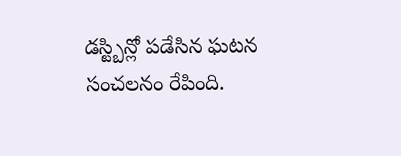డస్ట్బిన్లో పడేసిన ఘటన సంచలనం రేపింది.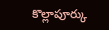కొల్లాపూర్కు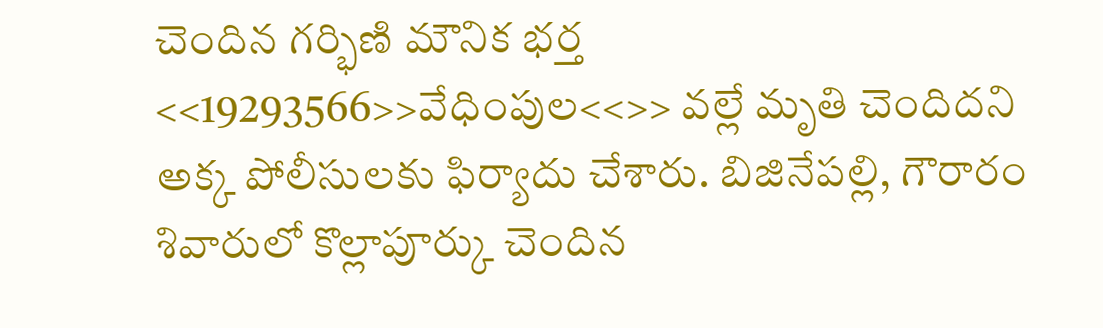చెందిన గర్భిణి మౌనిక భర్త <<19293566>>వేధింపుల<<>> వల్లే మృతి చెందిదని అక్క పోలీసులకు ఫిర్యాదు చేశారు. బిజినేపల్లి, గౌరారం శివారులో కొల్లాపూర్కు చెందిన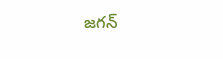జగన్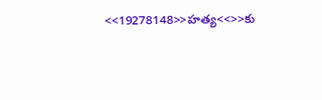<<19278148>>హత్య<<>>కు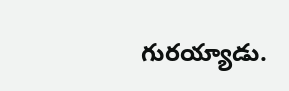గురయ్యాడు.